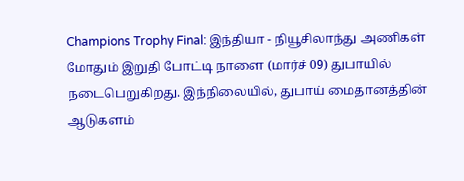Champions Trophy Final: இந்தியா - நியூசிலாந்து அணிகள் மோதும் இறுதி போட்டி நாளை (மார்ச் 09) துபாயில் நடைபெறுகிறது. இந்நிலையில், துபாய் மைதானத்தின் ஆடுகளம்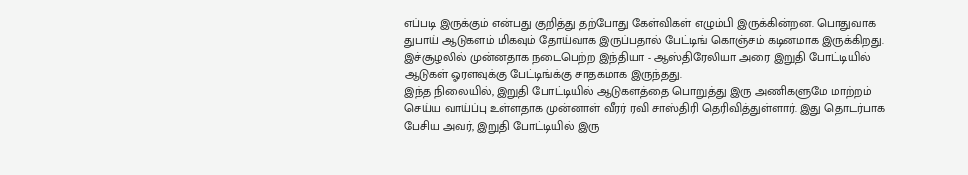எப்படி இருக்கும் என்பது குறித்து தற்போது கேள்விகள் எழும்பி இருக்கின்றன. பொதுவாக துபாய் ஆடுகளம் மிகவும் தோய்வாக இருப்பதால் பேட்டிங் கொஞ்சம் கடினமாக இருக்கிறது. இச்சூழலில் முன்னதாக நடைபெற்ற இந்தியா - ஆஸ்திரேலியா அரை இறுதி போட்டியில் ஆடுகள் ஓரளவுக்கு பேட்டிங்க்கு சாதகமாக இருந்தது.
இந்த நிலையில், இறுதி போட்டியில் ஆடுகளத்தை பொறுத்து இரு அணிகளுமே மாற்றம் செய்ய வாய்ப்பு உள்ளதாக முன்னாள் வீரர் ரவி சாஸ்திரி தெரிவித்துள்ளார். இது தொடர்பாக பேசிய அவர், இறுதி போட்டியில் இரு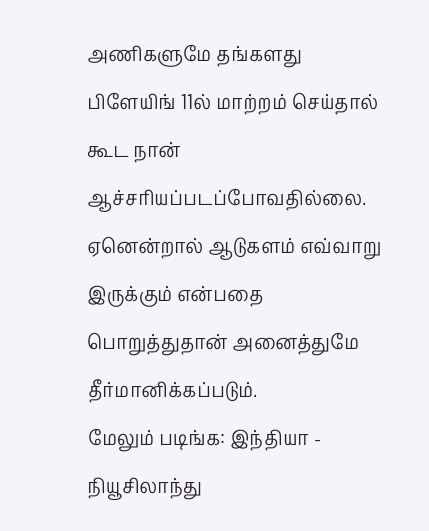அணிகளுமே தங்களது பிளேயிங் 11ல் மாற்றம் செய்தால் கூட நான் ஆச்சரியப்படப்போவதில்லை. ஏனென்றால் ஆடுகளம் எவ்வாறு இருக்கும் என்பதை பொறுத்துதான் அனைத்துமே தீர்மானிக்கப்படும்.
மேலும் படிங்க: இந்தியா - நியூசிலாந்து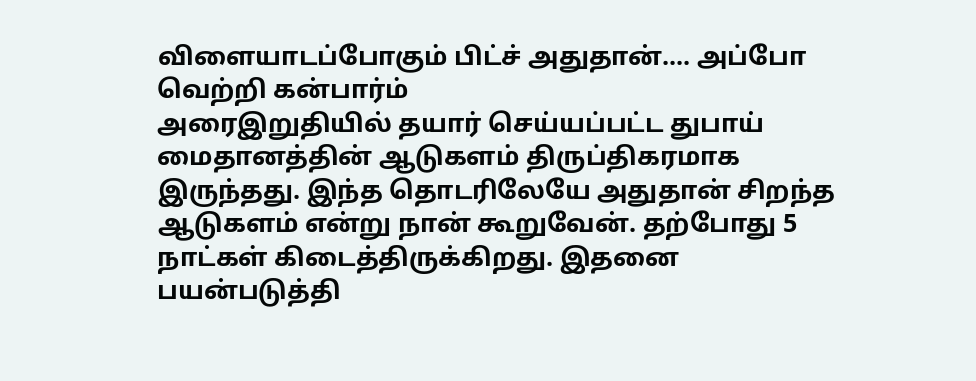விளையாடப்போகும் பிட்ச் அதுதான்.... அப்போ வெற்றி கன்பார்ம்
அரைஇறுதியில் தயார் செய்யப்பட்ட துபாய் மைதானத்தின் ஆடுகளம் திருப்திகரமாக இருந்தது. இந்த தொடரிலேயே அதுதான் சிறந்த ஆடுகளம் என்று நான் கூறுவேன். தற்போது 5 நாட்கள் கிடைத்திருக்கிறது. இதனை பயன்படுத்தி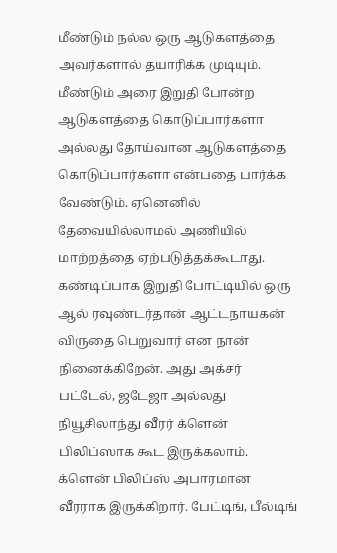மீண்டும் நல்ல ஒரு ஆடுகளத்தை அவர்களால் தயாரிக்க முடியும். மீண்டும் அரை இறுதி போன்ற ஆடுகளத்தை கொடுப்பார்களா அல்லது தோய்வான ஆடுகளத்தை கொடுப்பார்களா என்பதை பார்க்க வேண்டும். ஏனெனில் தேவையில்லாமல் அணியில் மாற்றத்தை ஏற்படுத்தக்கூடாது.
கண்டிப்பாக இறுதி போட்டியில் ஒரு ஆல் ரவுண்டர்தான் ஆட்டநாயகன் விருதை பெறுவார் என நான் நினைக்கிறேன். அது அக்சர் பட்டேல், ஜடேஜா அல்லது நியூசிலாந்து வீரர் க்ளென் பிலிப்ஸாக கூட இருக்கலாம். க்ளென் பிலிப்ஸ் அபாரமான வீரராக இருக்கிறார். பேட்டிங், பீல்டிங்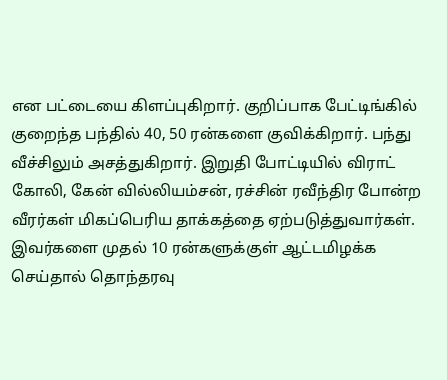என பட்டையை கிளப்புகிறார். குறிப்பாக பேட்டிங்கில் குறைந்த பந்தில் 40, 50 ரன்களை குவிக்கிறார். பந்து வீச்சிலும் அசத்துகிறார். இறுதி போட்டியில் விராட் கோலி, கேன் வில்லியம்சன், ரச்சின் ரவீந்திர போன்ற வீரர்கள் மிகப்பெரிய தாக்கத்தை ஏற்படுத்துவார்கள்.
இவர்களை முதல் 10 ரன்களுக்குள் ஆட்டமிழக்க செய்தால் தொந்தரவு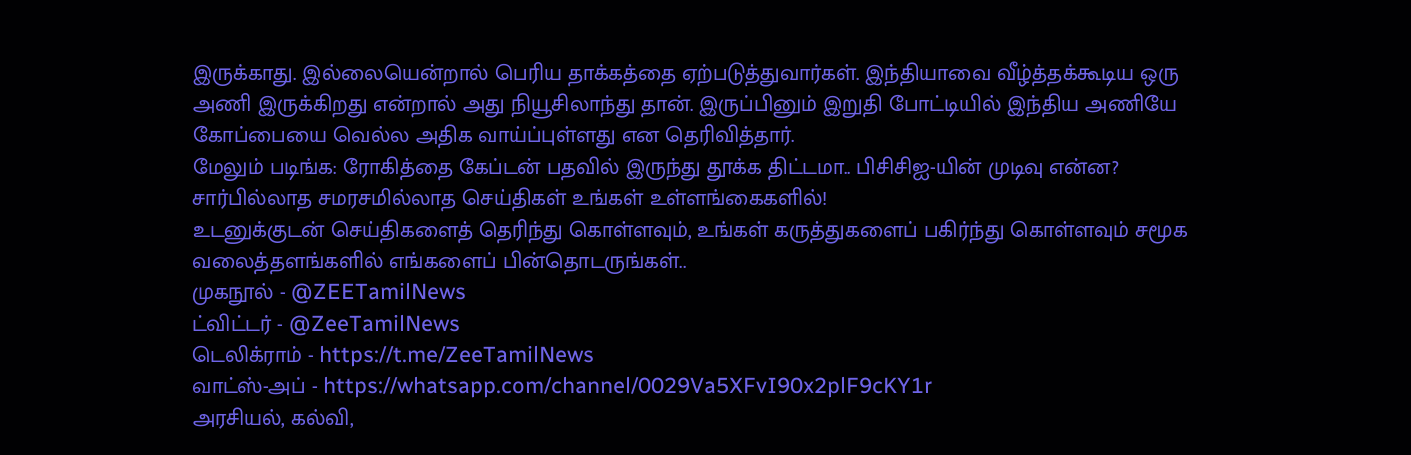இருக்காது. இல்லையென்றால் பெரிய தாக்கத்தை ஏற்படுத்துவார்கள். இந்தியாவை வீழ்த்தக்கூடிய ஒரு அணி இருக்கிறது என்றால் அது நியூசிலாந்து தான். இருப்பினும் இறுதி போட்டியில் இந்திய அணியே கோப்பையை வெல்ல அதிக வாய்ப்புள்ளது என தெரிவித்தார்.
மேலும் படிங்க: ரோகித்தை கேப்டன் பதவில் இருந்து தூக்க திட்டமா.. பிசிசிஐ-யின் முடிவு என்ன?
சார்பில்லாத சமரசமில்லாத செய்திகள் உங்கள் உள்ளங்கைகளில்!
உடனுக்குடன் செய்திகளைத் தெரிந்து கொள்ளவும், உங்கள் கருத்துகளைப் பகிர்ந்து கொள்ளவும் சமூக வலைத்தளங்களில் எங்களைப் பின்தொடருங்கள்..
முகநூல் - @ZEETamilNews
ட்விட்டர் - @ZeeTamilNews
டெலிக்ராம் - https://t.me/ZeeTamilNews
வாட்ஸ்-அப் - https://whatsapp.com/channel/0029Va5XFvI90x2plF9cKY1r
அரசியல், கல்வி,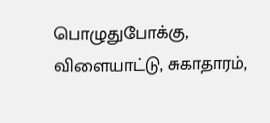பொழுதுபோக்கு, விளையாட்டு, சுகாதாரம்,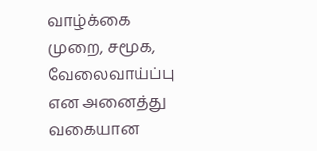வாழ்க்கை முறை, சமூக, வேலைவாய்ப்பு என அனைத்து வகையான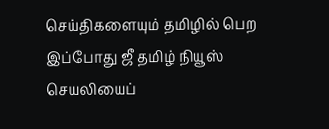செய்திகளையும் தமிழில் பெற இப்போது ஜீ தமிழ் நியூஸ் செயலியைப்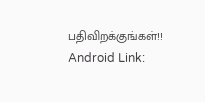பதிவிறக்குங்கள்!!
Android Link: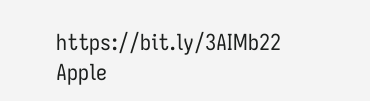https://bit.ly/3AIMb22
Apple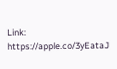Link: https://apple.co/3yEataJ